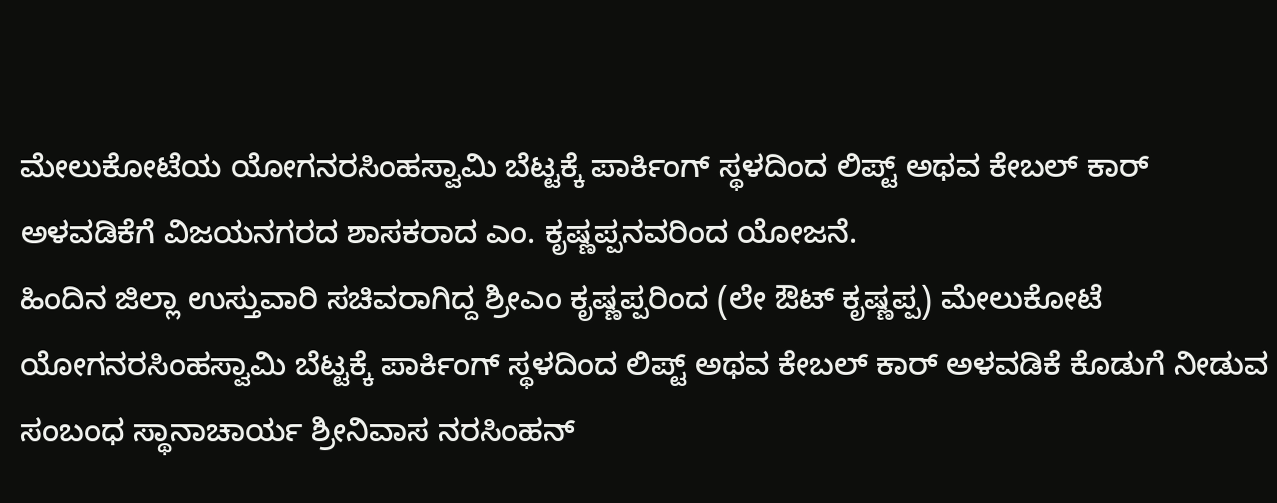ಮೇಲುಕೋಟೆಯ ಯೋಗನರಸಿಂಹಸ್ವಾಮಿ ಬೆಟ್ಟಕ್ಕೆ ಪಾರ್ಕಿಂಗ್ ಸ್ಥಳದಿಂದ ಲಿಪ್ಟ್ ಅಥವ ಕೇಬಲ್ ಕಾರ್ ಅಳವಡಿಕೆಗೆ ವಿಜಯನಗರದ ಶಾಸಕರಾದ ಎಂ. ಕೃಷ್ಣಪ್ಪನವರಿಂದ ಯೋಜನೆ.
ಹಿಂದಿನ ಜಿಲ್ಲಾ ಉಸ್ತುವಾರಿ ಸಚಿವರಾಗಿದ್ದ ಶ್ರೀಎಂ ಕೃಷ್ಣಪ್ಪರಿಂದ (ಲೇ ಔಟ್ ಕೃಷ್ಣಪ್ಪ) ಮೇಲುಕೋಟೆ ಯೋಗನರಸಿಂಹಸ್ವಾಮಿ ಬೆಟ್ಟಕ್ಕೆ ಪಾರ್ಕಿಂಗ್ ಸ್ಥಳದಿಂದ ಲಿಪ್ಟ್ ಅಥವ ಕೇಬಲ್ ಕಾರ್ ಅಳವಡಿಕೆ ಕೊಡುಗೆ ನೀಡುವ ಸಂಬಂಧ ಸ್ಥಾನಾಚಾರ್ಯ ಶ್ರೀನಿವಾಸ ನರಸಿಂಹನ್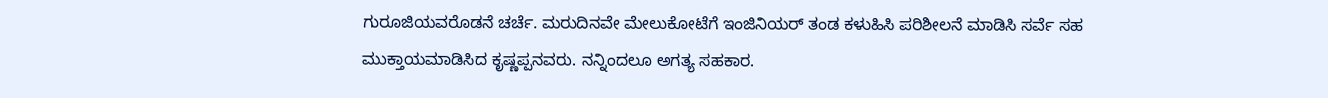ಗುರೂಜಿಯವರೊಡನೆ ಚರ್ಚೆ. ಮರುದಿನವೇ ಮೇಲುಕೋಟೆಗೆ ಇಂಜಿನಿಯರ್ ತಂಡ ಕಳುಹಿಸಿ ಪರಿಶೀಲನೆ ಮಾಡಿಸಿ ಸರ್ವೆ ಸಹ ಮುಕ್ತಾಯಮಾಡಿಸಿದ ಕೃಷ್ಣಪ್ಪನವರು. ನನ್ನಿಂದಲೂ ಅಗತ್ಯ ಸಹಕಾರ.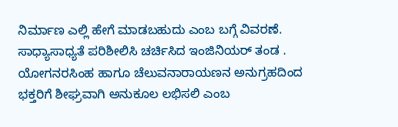ನಿರ್ಮಾಣ ಎಲ್ಲಿ ಹೇಗೆ ಮಾಡಬಹುದು ಎಂಬ ಬಗ್ಗೆ ವಿವರಣೆ. ಸಾಧ್ಯಾಸಾಧ್ಯತೆ ಪರಿಶೀಲಿಸಿ ಚರ್ಚಿಸಿದ ಇಂಜಿನಿಯರ್ ತಂಡ . ಯೋಗನರಸಿಂಹ ಹಾಗೂ ಚೆಲುವನಾರಾಯಣನ ಅನುಗ್ರಹದಿಂದ ಭಕ್ತರಿಗೆ ಶೀಘ್ರವಾಗಿ ಅನುಕೂಲ ಲಭಿಸಲಿ ಎಂಬ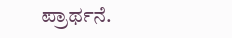ಪ್ರಾರ್ಥನೆ.